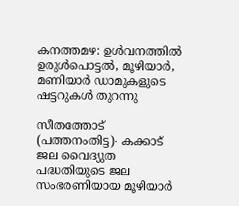കനത്തമഴ: ഉൾവനത്തിൽ ഉരുൾപൊട്ടൽ, മൂഴിയാർ, മണിയാർ ഡാമുകളുടെ ഷട്ടറുകൾ തുറന്നു

സീതത്തോട് (പത്തനംതിട്ട)∙ കക്കാട് ജല വൈദ്യുത പദ്ധതിയുടെ ജല സംഭരണിയായ മൂഴിയാർ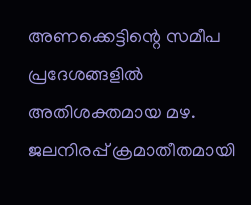അണക്കെട്ടിന്റെ സമീപ പ്രദേശങ്ങളിൽ അതിശക്തമായ മഴ. ജലനിരപ്പ് ക്രമാതീതമായി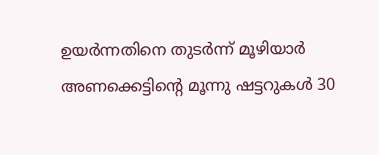ഉയർന്നതിനെ തുടർന്ന് മൂഴിയാർ അണക്കെട്ടിന്റെ മൂന്നു ഷട്ടറുകൾ 30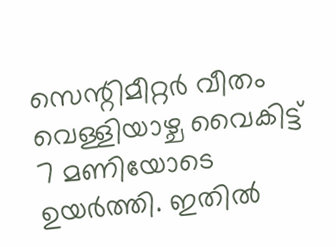സെന്റിമീറ്റർ വീതം വെള്ളിയാഴ്ച വൈകിട്ട് 7 മണിയോടെ ഉയർത്തി. ഇതിൽ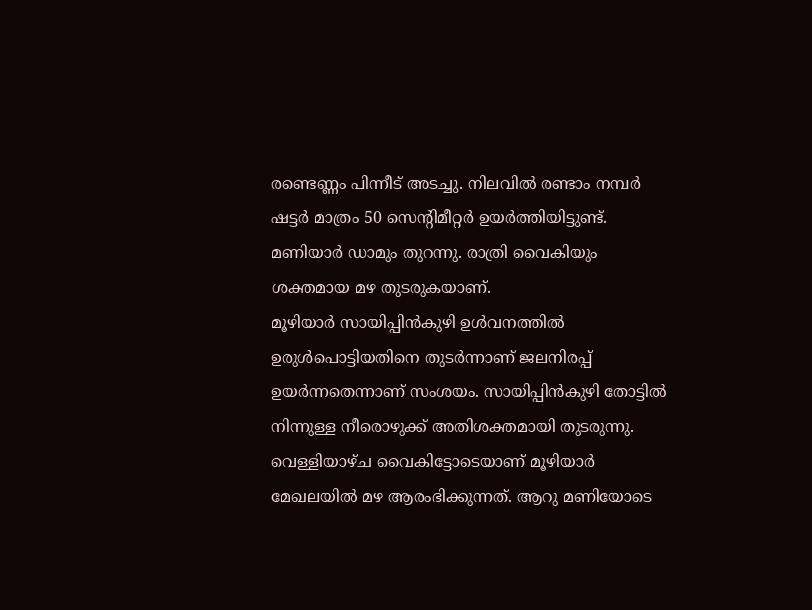രണ്ടെണ്ണം പിന്നീട് അടച്ചു. നിലവിൽ രണ്ടാം നമ്പർ ഷട്ടർ മാത്രം 50 സെന്റിമീറ്റർ ഉയർത്തിയിട്ടുണ്ട്. മണിയാർ ഡാമും തുറന്നു. രാത്രി വൈകിയും ശക്തമായ മഴ തുടരുകയാണ്.
മൂഴിയാർ സായിപ്പിൻകുഴി ഉൾവനത്തിൽ ഉരുൾപൊട്ടിയതിനെ തുടർന്നാണ് ജലനിരപ്പ് ഉയർന്നതെന്നാണ് സംശയം. സായിപ്പിൻകുഴി തോട്ടിൽ നിന്നുള്ള നീരൊഴുക്ക് അതിശക്തമായി തുടരുന്നു. വെള്ളിയാഴ്ച വൈകിട്ടോടെയാണ് മൂഴിയാർ മേഖലയിൽ മഴ ആരംഭിക്കുന്നത്. ആറു മണിയോടെ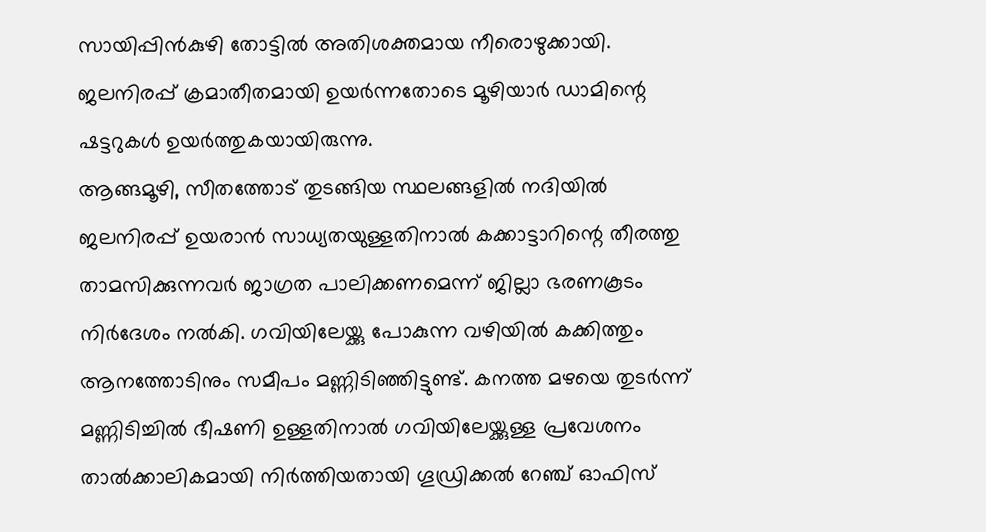സായിപ്പിൻകുഴി തോട്ടിൽ അതിശക്തമായ നീരൊഴുക്കായി. ജലനിരപ്പ് ക്രമാതീതമായി ഉയർന്നതോടെ മൂഴിയാർ ഡാമിന്റെ ഷട്ടറുകൾ ഉയർത്തുകയായിരുന്നു.
ആങ്ങമൂഴി, സീതത്തോട് തുടങ്ങിയ സ്ഥലങ്ങളിൽ നദിയിൽ ജലനിരപ്പ് ഉയരാൻ സാധ്യതയുള്ളതിനാൽ കക്കാട്ടാറിന്റെ തീരത്തു താമസിക്കുന്നവർ ജാഗ്രത പാലിക്കണമെന്ന് ജില്ലാ ഭരണകൂടം നിർദേശം നൽകി. ഗവിയിലേയ്ക്കു പോകുന്ന വഴിയിൽ കക്കിത്തും ആനത്തോടിനും സമീപം മണ്ണിടിഞ്ഞിട്ടുണ്ട്. കനത്ത മഴയെ തുടർന്ന് മണ്ണിടിച്ചിൽ ഭീഷണി ഉള്ളതിനാൽ ഗവിയിലേയ്ക്കുള്ള പ്രവേശനം താൽക്കാലികമായി നിർത്തിയതായി ഗൂഡ്രിക്കൽ റേഞ്ച് ഓഫിസ്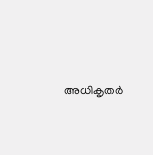അധികൃതർ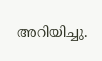അറിയിച്ചു.